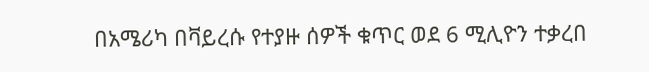በአሜሪካ በቫይረሱ የተያዙ ሰዎች ቁጥር ወደ 6 ሚሊዮን ተቃረበ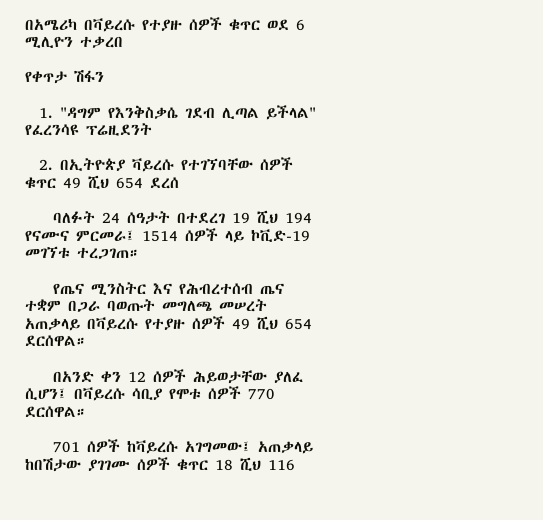በአሜሪካ በቫይረሱ የተያዙ ሰዎች ቁጥር ወደ 6 ሚሊዮን ተቃረበ

የቀጥታ ሽፋን

  1. "ዳግም የእንቅስቃሴ ገደብ ሊጣል ይችላል" የፈረንሳዩ ፕሬዚደንት

  2. በኢትዮጵያ ቫይረሱ የተገኘባቸው ሰዎች ቁጥር 49 ሺህ 654 ደረሰ

    ባለፉት 24 ሰዓታት በተደረገ 19 ሺህ 194 የናሙና ምርመራ፤ 1514 ሰዎች ላይ ኮቪድ-19 መገኘቱ ተረጋገጠ።

    የጤና ሚንስትር እና የሕብረተሰብ ጤና ተቋም በጋራ ባወጡት መግለጫ መሠረት አጠቃላይ በቫይረሱ የተያዙ ሰዎች 49 ሺህ 654 ደርሰዋል።

    በአንድ ቀን 12 ሰዎች ሕይወታቸው ያለፈ ሲሆን፤ በቫይረሱ ሳቢያ የሞቱ ሰዎች 770 ደርሰዋል።

    701 ሰዎች ከቫይረሱ አገግመው፤ አጠቃላይ ከበሽታው ያገገሙ ሰዎች ቁጥር 18 ሺህ 116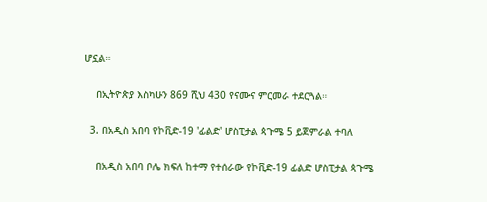ሆኗል።

    በኢትዮጵያ እስካሁን 869 ሺህ 430 የናሙና ምርመራ ተደርጓል።

  3. በአዲስ አበባ የኮቪድ-19 'ፊልድ' ሆስፒታል ጳጉሜ 5 ይጀምራል ተባለ

    በአዲስ አበባ ቦሌ ክፍለ ከተማ የተሰራው የኮቪድ-19 ፊልድ ሆስፒታል ጳጉሜ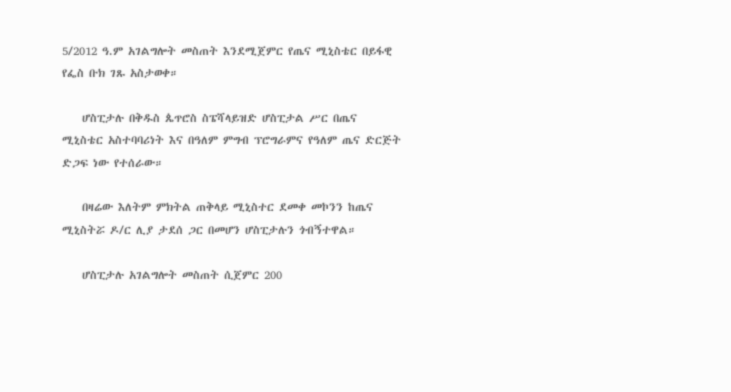5/2012 ዓ.ም አገልግሎት መስጠት እንደሚጀምር የጤና ሚኒስቴር በይፋዊ የፌስ ቡክ ገጹ አስታወቀ።

    ሆስፒታሉ በቅዱስ ጴጥሮስ ስፔሻላይዝድ ሆስፒታል ሥር በጤና ሚኒስቴር አስተባባሪነት እና በዓለም ምግብ ፕሮግራምና የዓለም ጤና ድርጅት ድጋፍ ነው የተሰራው።

    በዛሬው እለትም ምክትል ጠቅላይ ሚኒስተር ደመቀ መኮንን ከጤና ሚኒስትሯ ዶ/ር ሊያ ታደሰ ጋር በመሆን ሆስፒታሉን ጎብኝተዋል።

    ሆስፒታሉ አገልግሎት መስጠት ሲጀምር 200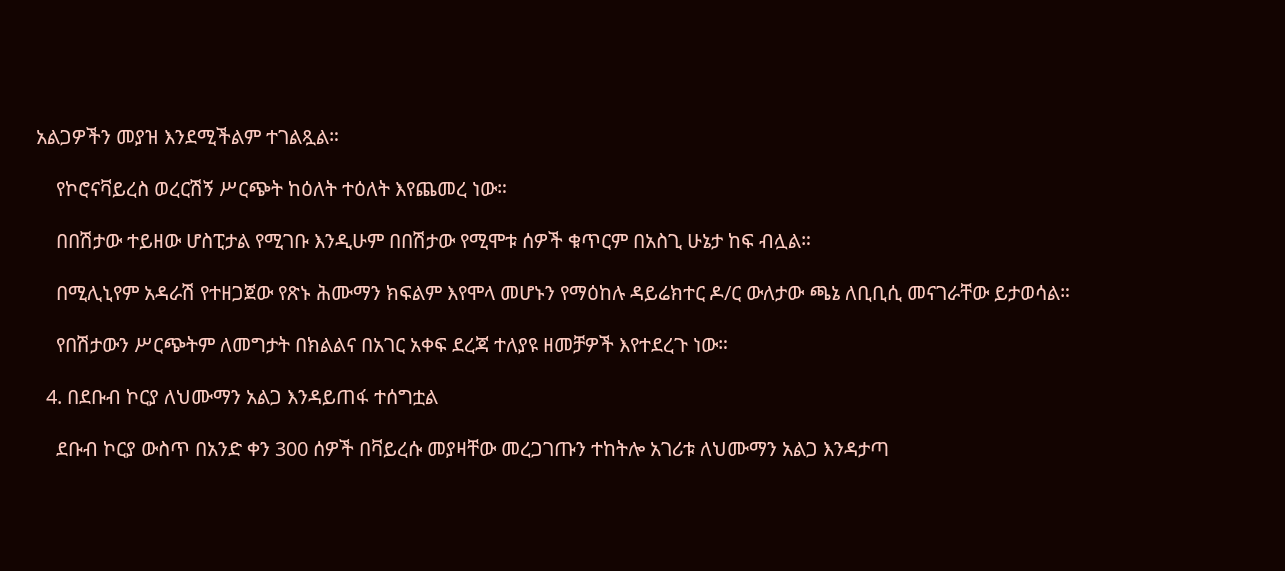አልጋዎችን መያዝ እንደሚችልም ተገልጿል።

    የኮሮናቫይረስ ወረርሽኝ ሥርጭት ከዕለት ተዕለት እየጨመረ ነው።

    በበሽታው ተይዘው ሆስፒታል የሚገቡ እንዲሁም በበሽታው የሚሞቱ ሰዎች ቁጥርም በአስጊ ሁኔታ ከፍ ብሏል።

    በሚሊኒየም አዳራሽ የተዘጋጀው የጽኑ ሕሙማን ክፍልም እየሞላ መሆኑን የማዕከሉ ዳይሬክተር ዶ/ር ውለታው ጫኔ ለቢቢሲ መናገራቸው ይታወሳል።

    የበሽታውን ሥርጭትም ለመግታት በክልልና በአገር አቀፍ ደረጃ ተለያዩ ዘመቻዎች እየተደረጉ ነው።

  4. በደቡብ ኮርያ ለህሙማን አልጋ እንዳይጠፋ ተሰግቷል

    ደቡብ ኮርያ ውስጥ በአንድ ቀን 300 ሰዎች በቫይረሱ መያዛቸው መረጋገጡን ተከትሎ አገሪቱ ለህሙማን አልጋ እንዳታጣ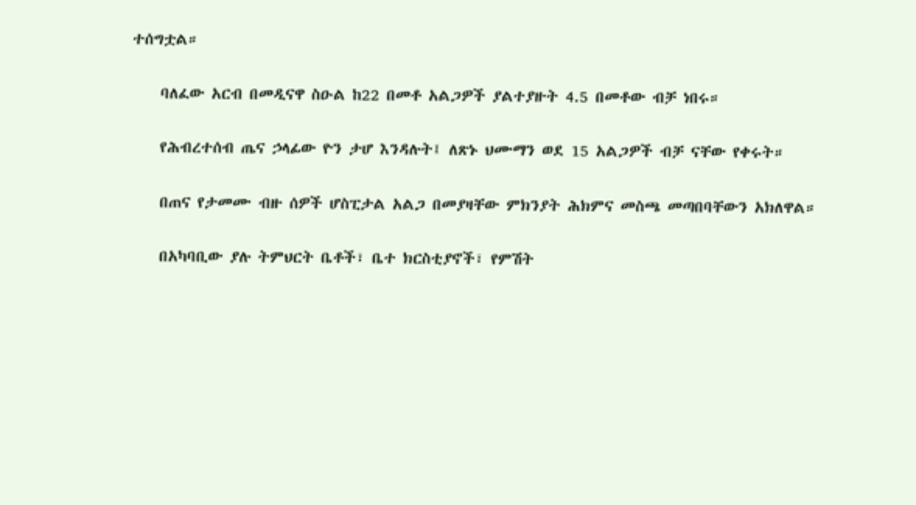ተሰግቷል።

    ባለፈው አርብ በመዲናዋ ስዑል ከ22 በመቶ አልጋዎች ያልተያዙት 4.5 በመቶው ብቻ ነበሩ።

    የሕብረተሰብ ጤና ኃላፊው ዮን ታሆ እንዳሉት፤ ለጽኑ ህሙማን ወደ 15 አልጋዎች ብቻ ናቸው የቀሩት።

    በጠና የታመሙ ብዙ ሰዎች ሆስፒታል አልጋ በመያዛቸው ምክንያት ሕክምና መስጫ መጣበባቸውን አክለዋል።

    በአካባቢው ያሉ ትምህርት ቤቶች፣ ቤተ ክርስቲያኖች፣ የምሽት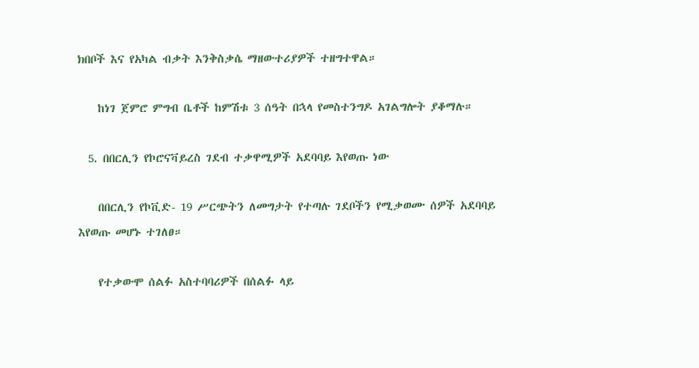ክበቦች እና የአካል ብቃት እንቅስቃሴ ማዘውተሪያዎች ተዘግተዋል።

    ከነገ ጀምሮ ምግብ ቤቶች ከምሽቱ 3 ሰዓት በኋላ የመስተንግዶ አገልግሎት ያቆማሉ።

  5. በበርሊን የኮሮናቫይረስ ገደብ ተቃዋሚዎች አደባባይ እየወጡ ነው

    በበርሊን የኮቪድ- 19 ሥርጭትን ለመግታት የተጣሉ ገደቦችን የሚቃወሙ ሰዎች አደባባይ እየወጡ መሆኑ ተገለፀ።

    የተቃውሞ ሰልፉ አስተባባሪዎች በሰልፉ ላይ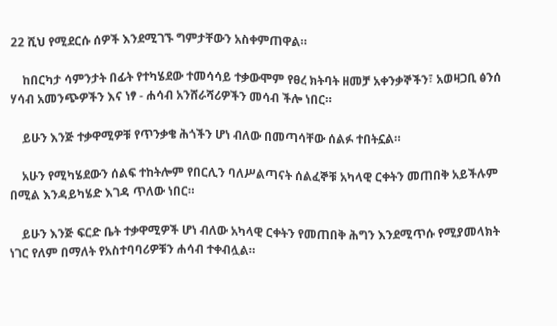22 ሺህ የሚደርሱ ሰዎች እንደሚገኙ ግምታቸውን አስቀምጠዋል።

    ከበርካታ ሳምንታት በፊት የተካሄደው ተመሳሳይ ተቃውሞም የፀረ ክትባት ዘመቻ አቀንቃኞችን፣ አወዛጋቢ ፅንሰ ሃሳብ አመንጭዎችን እና ነፃ - ሐሳብ አንሸራሻሪዎችን መሳብ ችሎ ነበር።

    ይሁን እንጅ ተቃዋሚዎቹ የጥንቃቄ ሕጎችን ሆነ ብለው በመጣሳቸው ሰልፉ ተበትኗል።

    አሁን የሚካሄደውን ሰልፍ ተከትሎም የበርሊን ባለሥልጣናት ሰልፈኞቹ አካላዊ ርቀትን መጠበቅ አይችሉም በሚል እንዳይካሄድ እገዳ ጥለው ነበር።

    ይሁን እንጅ ፍርድ ቤት ተቃዋሚዎች ሆነ ብለው አካላዊ ርቀትን የመጠበቅ ሕግን እንደሚጥሱ የሚያመላክት ነገር የለም በማለት የአስተባባሪዎቹን ሐሳብ ተቀብሏል።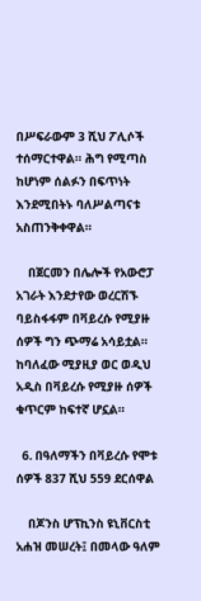በሥፍራውም 3 ሺህ ፖሊሶች ተሰማርተዋል። ሕግ የሚጣስ ከሆነም ሰልፉን በፍጥነት እንደሚበትኑ ባለሥልጣናቱ አስጠንቅቀዋል።

    በጀርመን በሌሎች የአውሮፓ አገራት እንደታየው ወረርሽኙ ባይስፋፋም በቫይረሱ የሚያዙ ሰዎች ግን ጭማሬ አሳይቷል። ከባለፈው ሚያዚያ ወር ወዲህ አዲስ በቫይረሱ የሚያዙ ሰዎች ቁጥርም ከፍተኛ ሆኗል።

  6. በዓለማችን በቫይረሱ የሞቱ ሰዎች 837 ሺህ 559 ደርሰዋል

    በጆንስ ሆፕኪንስ ዩኒቨርስቲ አሐዝ መሠረት፤ በመላው ዓለም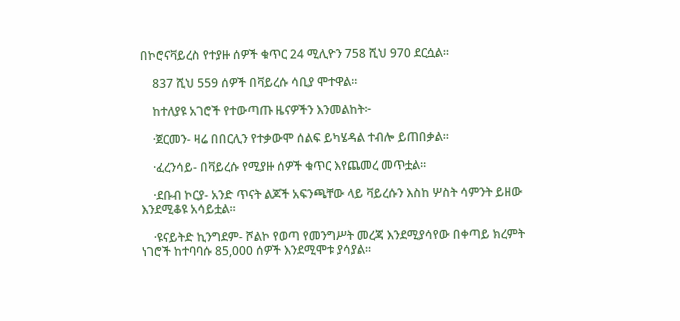በኮሮናቫይረስ የተያዙ ሰዎች ቁጥር 24 ሚሊዮን 758 ሺህ 970 ደርሷል።

    837 ሺህ 559 ሰዎች በቫይረሱ ሳቢያ ሞተዋል።

    ከተለያዩ አገሮች የተውጣጡ ዜናዎችን እንመልከት፦

    ·ጀርመን- ዛሬ በበርሊን የተቃውሞ ሰልፍ ይካሄዳል ተብሎ ይጠበቃል።

    ·ፈረንሳይ- በቫይረሱ የሚያዙ ሰዎች ቁጥር እየጨመረ መጥቷል።

    ·ደቡብ ኮርያ- አንድ ጥናት ልጆች አፍንጫቸው ላይ ቫይረሱን እስከ ሦስት ሳምንት ይዘው እንደሚቆዩ አሳይቷል።

    ·ዩናይትድ ኪንግደም- ሾልኮ የወጣ የመንግሥት መረጃ እንደሚያሳየው በቀጣይ ክረምት ነገሮች ከተባባሱ 85,000 ሰዎች እንደሚሞቱ ያሳያል።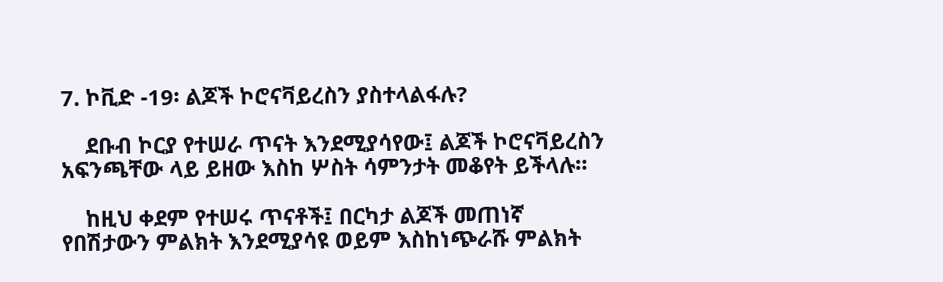7. ኮቪድ -19፡ ልጆች ኮሮናቫይረስን ያስተላልፋሉ?

    ደቡብ ኮርያ የተሠራ ጥናት እንደሚያሳየው፤ ልጆች ኮሮናቫይረስን አፍንጫቸው ላይ ይዘው እስከ ሦስት ሳምንታት መቆየት ይችላሉ።

    ከዚህ ቀደም የተሠሩ ጥናቶች፤ በርካታ ልጆች መጠነኛ የበሽታውን ምልክት እንደሚያሳዩ ወይም እስከነጭራሹ ምልክት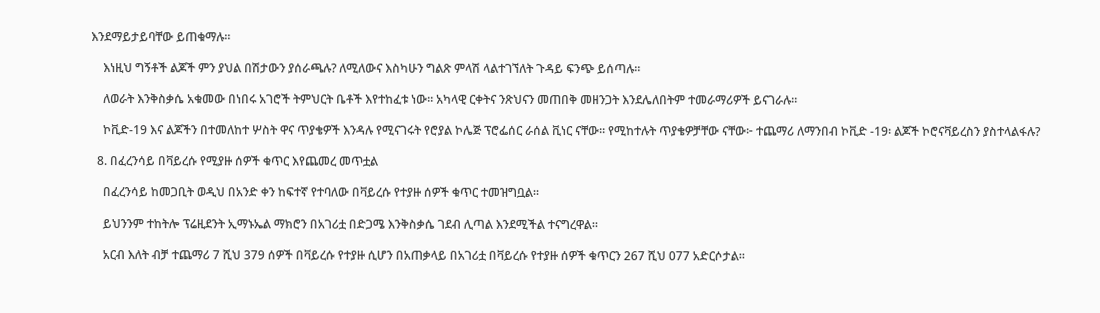እንደማይታይባቸው ይጠቁማሉ።

    እነዚህ ግኝቶች ልጆች ምን ያህል በሽታውን ያሰራጫሉ? ለሚለውና እስካሁን ግልጽ ምላሽ ላልተገኘለት ጉዳይ ፍንጭ ይሰጣሉ።

    ለወራት እንቅስቃሴ አቁመው በነበሩ አገሮች ትምህርት ቤቶች እየተከፈቱ ነው። አካላዊ ርቀትና ንጽህናን መጠበቅ መዘንጋት እንደሌለበትም ተመራማሪዎች ይናገራሉ።

    ኮቪድ-19 እና ልጆችን በተመለከተ ሦስት ዋና ጥያቄዎች እንዳሉ የሚናገሩት የሮያል ኮሌጅ ፕሮፌሰር ራሰል ቪነር ናቸው። የሚከተሉት ጥያቄዎቻቸው ናቸው፦ ተጨማሪ ለማንበብ ኮቪድ -19፡ ልጆች ኮሮናቫይረስን ያስተላልፋሉ?

  8. በፈረንሳይ በቫይረሱ የሚያዙ ሰዎች ቁጥር እየጨመረ መጥቷል

    በፈረንሳይ ከመጋቢት ወዲህ በአንድ ቀን ከፍተኛ የተባለው በቫይረሱ የተያዙ ሰዎች ቁጥር ተመዝግቧል።

    ይህንንም ተከትሎ ፕሬዚደንት ኢማኑኤል ማክሮን በአገሪቷ በድጋሜ እንቅስቃሴ ገደብ ሊጣል እንደሚችል ተናግረዋል።

    አርብ እለት ብቻ ተጨማሪ 7 ሺህ 379 ሰዎች በቫይረሱ የተያዙ ሲሆን በአጠቃላይ በአገሪቷ በቫይረሱ የተያዙ ሰዎች ቁጥርን 267 ሺህ 077 አድርሶታል።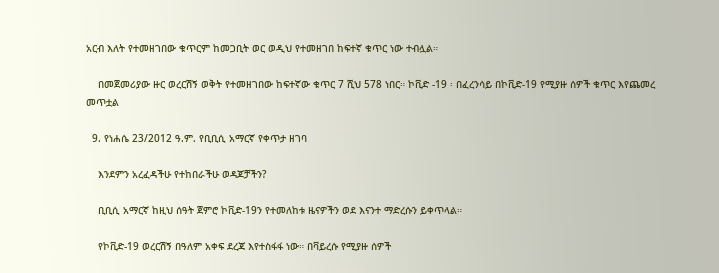አርብ እለት የተመዘገበው ቁጥርም ከመጋቢት ወር ወዲህ የተመዘገበ ከፍተኛ ቁጥር ነው ተብሏል።

    በመጀመሪያው ዙር ወረርሽኝ ወቅት የተመዘገበው ከፍተኛው ቁጥር 7 ሺህ 578 ነበር። ኮቪድ -19 ፡ በፈረንሳይ በኮቪድ-19 የሚያዙ ሰዎች ቁጥር እየጨመረ መጥቷል

  9. የነሐሴ 23/2012 ዓ.ም. የቢቢሲ አማርኛ የቀጥታ ዘገባ

    እንደምን አረፈዳችሁ የተከበራችሁ ወዳጆቻችን?

    ቢቢሲ አማርኛ ከዚህ ሰዓት ጀምሮ ኮቪድ-19ን የተመለከቱ ዜናዎችን ወደ እናንተ ማድረሱን ይቀጥላል።

    የኮቪድ-19 ወረርሽኝ በዓለም አቀፍ ደረጃ እየተስፋፋ ነው። በቫይረሱ የሚያዙ ሰዎች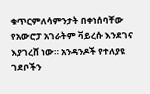ቁጥርምለሳምንታት በቀነሰባቸው የአውሮፓ አገራትም ቫይረሱ እንደገና እያገረሸ ነው። አንዳንዶች የተለያዩ ገደቦችን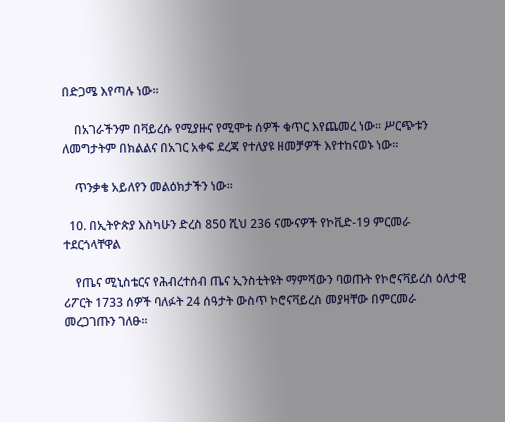በድጋሜ እየጣሉ ነው።

    በአገራችንም በቫይረሱ የሚያዙና የሚሞቱ ሰዎች ቁጥር እየጨመረ ነው። ሥርጭቱን ለመግታትም በክልልና በአገር አቀፍ ደረጃ የተለያዩ ዘመቻዎች እየተከናወኑ ነው።

    ጥንቃቄ አይለየን መልዕክታችን ነው።

  10. በኢትዮጵያ እስካሁን ድረስ 850 ሺህ 236 ናሙናዎች የኮቪድ-19 ምርመራ ተደርጎላቸዋል

    የጤና ሚኒስቴርና የሕብረተሰብ ጤና ኢንስቲትዩት ማምሻውን ባወጡት የኮሮናቫይረስ ዕለታዊ ሪፖርት 1733 ሰዎች ባለፉት 24 ሰዓታት ውስጥ ኮሮናቫይረስ መያዛቸው በምርመራ መረጋገጡን ገለፁ።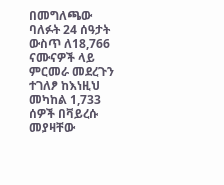በመግለጫው ባለፉት 24 ሰዓታት ውስጥ ለ18,766 ናሙናዎች ላይ ምርመራ መደረጉን ተገለፆ ከእነዚህ መካከል 1,733 ሰዎች በቫይረሱ መያዛቸው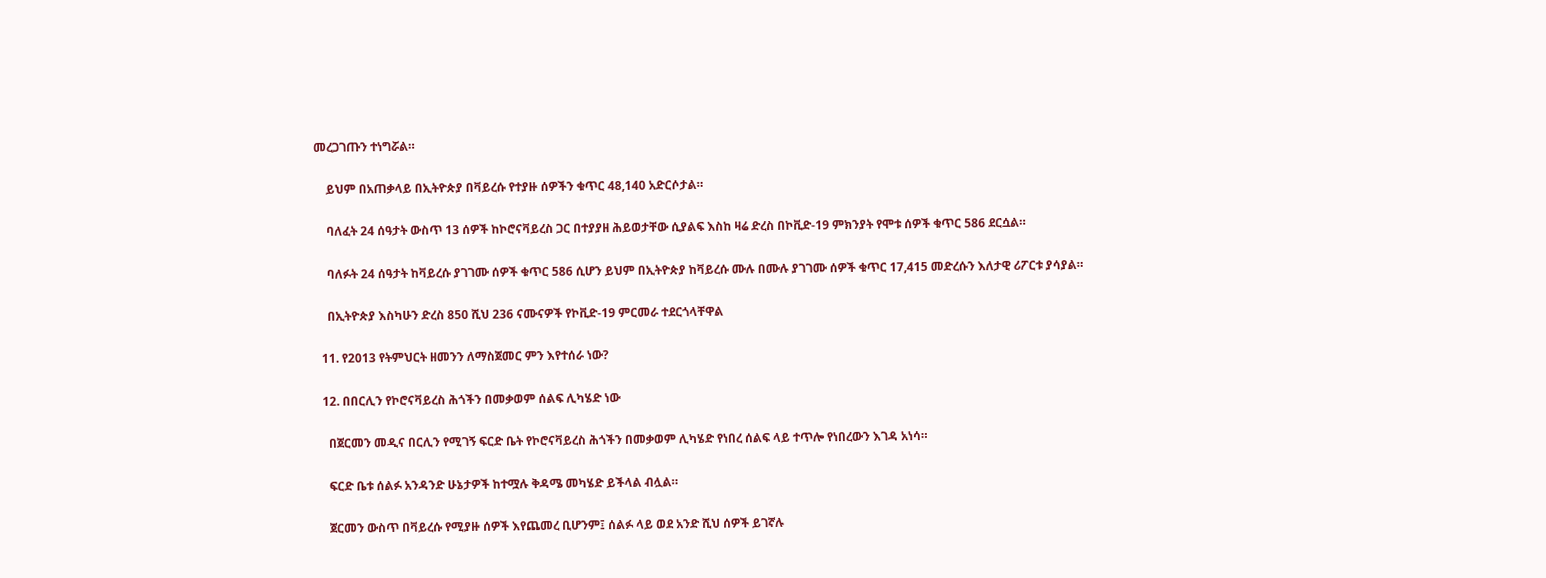መረጋገጡን ተነግሯል።

    ይህም በአጠቃላይ በኢትዮጵያ በቫይረሱ የተያዙ ሰዎችን ቁጥር 48,140 አድርሶታል።

    ባለፈት 24 ሰዓታት ውስጥ 13 ሰዎች ከኮሮናቫይረስ ጋር በተያያዘ ሕይወታቸው ሲያልፍ እስከ ዛሬ ድረስ በኮቪድ-19 ምክንያት የሞቱ ሰዎች ቁጥር 586 ደርሷል።

    ባለፉት 24 ሰዓታት ከቫይረሱ ያገገሙ ሰዎች ቁጥር 586 ሲሆን ይህም በኢትዮጵያ ከቫይረሱ ሙሉ በሙሉ ያገገሙ ሰዎች ቁጥር 17,415 መድረሱን እለታዊ ሪፖርቱ ያሳያል።

    በኢትዮጵያ እስካሁን ድረስ 850 ሺህ 236 ናሙናዎች የኮቪድ-19 ምርመራ ተደርጎላቸዋል

  11. የ2013 የትምህርት ዘመንን ለማስጀመር ምን እየተሰራ ነው?

  12. በበርሊን የኮሮናቫይረስ ሕጎችን በመቃወም ሰልፍ ሊካሄድ ነው

    በጀርመን መዲና በርሊን የሚገኝ ፍርድ ቤት የኮሮናቫይረስ ሕጎችን በመቃወም ሊካሄድ የነበረ ሰልፍ ላይ ተጥሎ የነበረውን እገዳ አነሳ።

    ፍርድ ቤቱ ሰልፉ አንዳንድ ሁኔታዎች ከተሟሉ ቅዳሜ መካሄድ ይችላል ብሏል።

    ጀርመን ውስጥ በቫይረሱ የሚያዙ ሰዎች እየጨመረ ቢሆንም፤ ሰልፉ ላይ ወደ አንድ ሺህ ሰዎች ይገኛሉ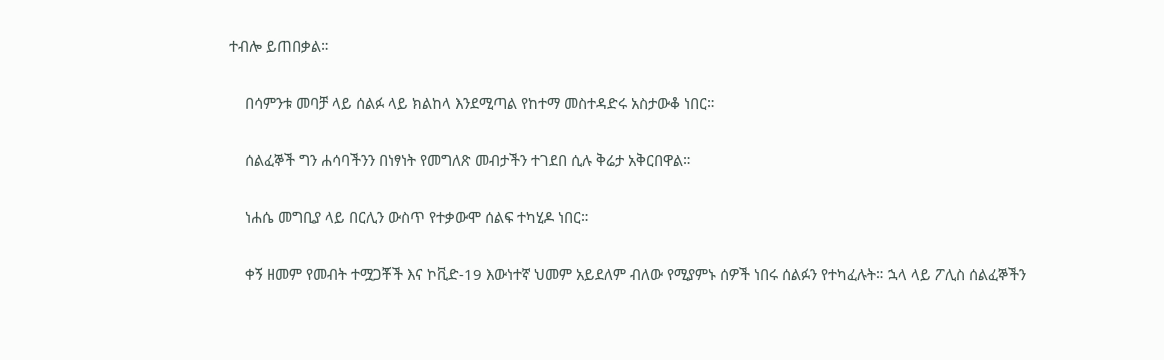ተብሎ ይጠበቃል።

    በሳምንቱ መባቻ ላይ ሰልፉ ላይ ክልከላ እንደሚጣል የከተማ መስተዳድሩ አስታውቆ ነበር።

    ሰልፈኞች ግን ሐሳባችንን በነፃነት የመግለጽ መብታችን ተገደበ ሲሉ ቅሬታ አቅርበዋል።

    ነሐሴ መግቢያ ላይ በርሊን ውስጥ የተቃውሞ ሰልፍ ተካሂዶ ነበር።

    ቀኝ ዘመም የመብት ተሟጋቾች እና ኮቪድ-19 እውነተኛ ህመም አይደለም ብለው የሚያምኑ ሰዎች ነበሩ ሰልፉን የተካፈሉት። ኋላ ላይ ፖሊስ ሰልፈኞችን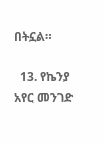በትኗል።

  13. የኬንያ አየር መንገድ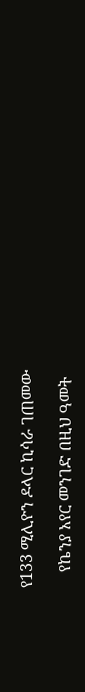የ133 ሚሊዮን ዶላር ኪሳራ ገጠመው

    የኬንያ አየር መንገድ በዚህ ዓመት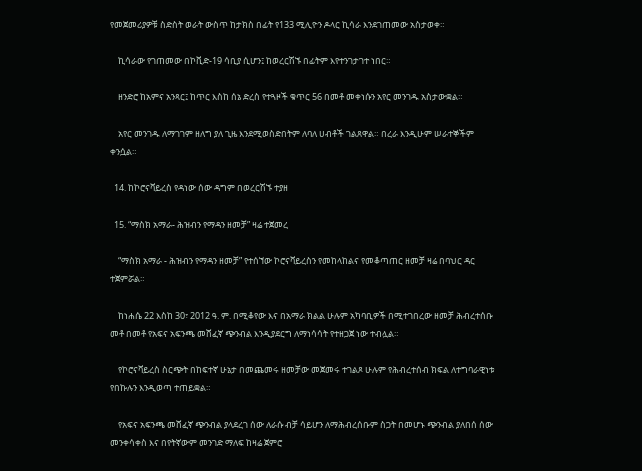የመጀመሪያዎቹ ስድስት ወራት ውስጥ ከታክስ በፊት የ133 ሚሊዮን ዶላር ኪሳራ እንደገጠመው አስታወቀ።

    ኪሳራው የገጠመው በኮቪድ-19 ሳቢያ ሲሆን፤ ከወረርሽኙ በፊትም እየተንገታገተ ነበር።

    ዘንድሮ ከአምና አንጻር፤ ከጥር እስከ ሰኔ ድረስ የተጓዞች ቁጥር 56 በመቶ መቀነሱን አየር መንገዱ አስታውቋል።

    አየር መንገዱ ለማገገም ዘለግ ያለ ጊዜ እንደሚወስድበትም ለባለ ሀብቶች ገልጸዋል። በረራ እንዲሁም ሠራተኞችም ቀንሷል።

  14. ከኮሮናቫይረስ የዳነው ሰው ዳግም በወረርሽኙ ተያዘ

  15. “ማስክ አማራ- ሕዝብን የማዳን ዘመቻ” ዛሬ ተጀመረ

    “ማስክ አማራ - ሕዝብን የማዳን ዘመቻ” የተሰኘው ኮሮናቫይረስን የመከላከልና የመቆጣጠር ዘመቻ ዛሬ በባህር ዳር ተጀምሯል።

    ከነሐሴ 22 እስከ 30፣ 2012 ዓ. ም. በሚቆየው እና በአማራ ክልል ሁሉም አካባቢዎች በሚተገበረው ዘመቻ ሕብረተሰቡ መቶ በመቶ የአፍና አፍንጫ መሸፈኛ ጭንብል እንዲያደርግ ለማነሳሳት የተዘጋጀ ነው ተብሏል።

    የኮሮናቫይረስ ስርጭት በከፍተኛ ሁኔታ በመጨመሩ ዘመቻው መጀመሩ ተገልጾ ሁሉም የሕብረተሰብ ክፍል ለተግባራዊነቱ የበኩሉን እንዲወጣ ተጠይቋል።

    የአፍና አፍንጫ መሸፈኛ ጭንብል ያላደረገ ሰው ለራሱ ብቻ ሳይሆን ለማሕብረሰቡም ስጋት በመሆኑ ጭንብል ያለበሰ ሰው መንቀሳቀስ እና በየትኛውም መንገድ ማለፍ ከዛሬ ጀምሮ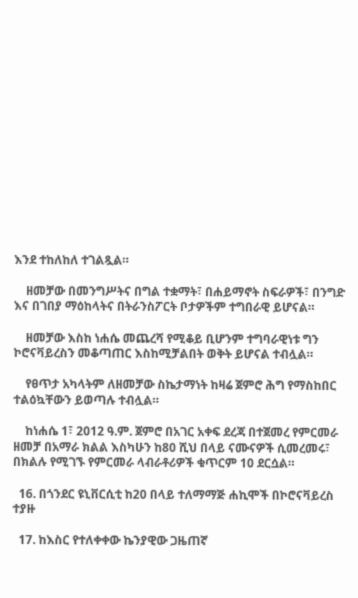እንደ ተከለከለ ተገልጿል።

    ዘመቻው በመንግሥትና በግል ተቋማት፣ በሐይማኖት ስፍራዎች፣ በንግድ እና በገበያ ማዕከላትና በትራንስፖርት ቦታዎችም ተግበራዊ ይሆናል።

    ዘመቻው እስከ ነሐሴ መጨረሻ የሚቆይ ቢሆንም ተግባራዊነቱ ግን ኮሮናቫይረስን መቆጣጠር እስከሚቻልበት ወቅት ይሆናል ተብሏል።

    የፀጥታ አካላትም ለዘመቻው ስኬታማነት ከዛሬ ጀምሮ ሕግ የማስከበር ተልዕኳቸውን ይወጣሉ ተብሏል።

    ከነሐሴ 1፣ 2012 ዓ.ም. ጀምሮ በአገር አቀፍ ደረጃ በተጀመረ የምርመራ ዘመቻ በአማራ ክልል እስካሁን ከ80 ሺህ በላይ ናሙናዎች ሲመረመሩ፣ በክልሉ የሚገኙ የምርመራ ላብራቶሪዎች ቁጥርም 10 ደርሷል።

  16. በጎንደር ዩኒቨርሲቲ ከ20 በላይ ተለማማጅ ሐኪሞች በኮሮናቫይረስ ተያዙ

  17. ከእስር የተለቀቀው ኬንያዊው ጋዜጠኛ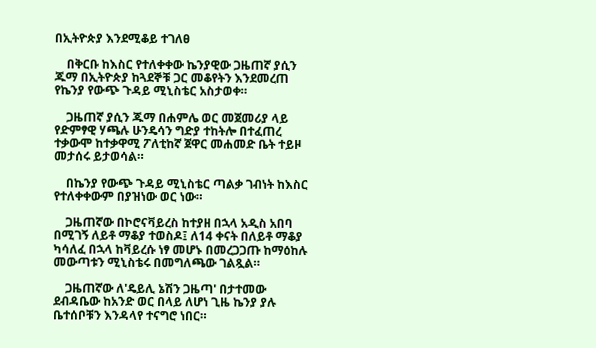በኢትዮጵያ እንደሚቆይ ተገለፀ

    በቅርቡ ከእስር የተለቀቀው ኬንያዊው ጋዜጠኛ ያሲን ጁማ በኢትዮጵያ ከጓደኞቹ ጋር መቆየትን እንደመረጠ የኬንያ የውጭ ጉዳይ ሚኒስቴር አስታወቀ።

    ጋዜጠኛ ያሲን ጁማ በሐምሌ ወር መጀመሪያ ላይ የድምፃዊ ሃጫሉ ሁንዴሳን ግድያ ተከትሎ በተፈጠረ ተቃውሞ ከተቃዋሚ ፖለቲከኛ ጀዋር መሐመድ ቤት ተይዞ መታሰሩ ይታወሳል።

    በኬንያ የውጭ ጉዳይ ሚኒስቴር ጣልቃ ገብነት ከእስር የተለቀቀውም በያዝነው ወር ነው።

    ጋዜጠኛው በኮሮናቫይረስ ከተያዘ በኋላ አዲስ አበባ በሚገኝ ለይቶ ማቆያ ተወስዶ፤ ለ14 ቀናት በለይቶ ማቆያ ካሳለፈ በኋላ ከቫይረሱ ነፃ መሆኑ በመረጋጋጡ ከማዕከሉ መውጣቱን ሚኒስቴሩ በመግለጫው ገልጿል።

    ጋዜጠኛው ለ'ዴይሊ ኔሽን ጋዜጣ' በታተመው ደብዳቤው ከአንድ ወር በላይ ለሆነ ጊዜ ኬንያ ያሉ ቤተሰቦቹን እንዳላየ ተናግሮ ነበር።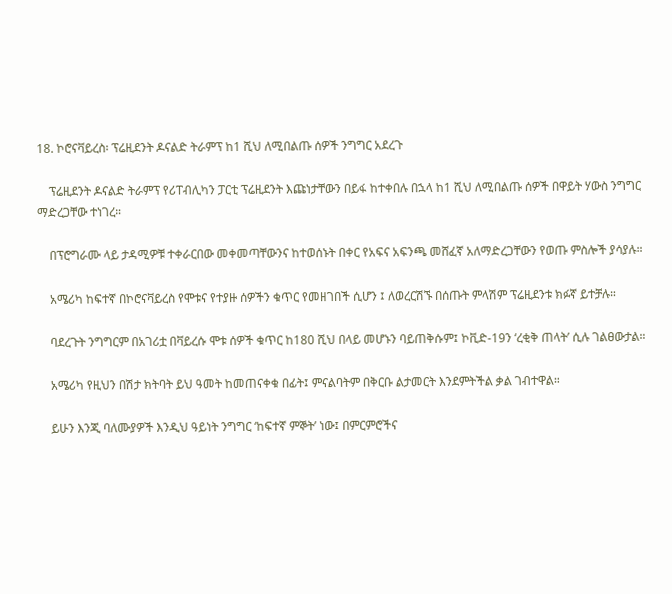18. ኮሮናቫይረስ፡ ፕሬዚደንት ዶናልድ ትራምፕ ከ1 ሺህ ለሚበልጡ ሰዎች ንግግር አደረጉ

    ፕሬዚደንት ዶናልድ ትራምፕ የሪፐብሊካን ፓርቲ ፕሬዚደንት እጩነታቸውን በይፋ ከተቀበሉ በኋላ ከ1 ሺህ ለሚበልጡ ሰዎች በዋይት ሃውስ ንግግር ማድረጋቸው ተነገረ።

    በፕሮግራሙ ላይ ታዳሚዎቹ ተቀራርበው መቀመጣቸውንና ከተወሰኑት በቀር የአፍና አፍንጫ መሸፈኛ አለማድረጋቸውን የወጡ ምስሎች ያሳያሉ።

    አሜሪካ ከፍተኛ በኮሮናቫይረስ የሞቱና የተያዙ ሰዎችን ቁጥር የመዘገበች ሲሆን ፤ ለወረርሽኙ በሰጡት ምላሽም ፕሬዚደንቱ ክፉኛ ይተቻሉ።

    ባደረጉት ንግግርም በአገሪቷ በቫይረሱ ሞቱ ሰዎች ቁጥር ከ180 ሺህ በላይ መሆኑን ባይጠቅሱም፤ ኮቪድ-19ን ‘ረቂቅ ጠላት’ ሲሉ ገልፀውታል።

    አሜሪካ የዚህን በሽታ ክትባት ይህ ዓመት ከመጠናቀቁ በፊት፤ ምናልባትም በቅርቡ ልታመርት እንደምትችል ቃል ገብተዋል።

    ይሁን እንጂ ባለሙያዎች እንዲህ ዓይነት ንግግር ‘ከፍተኛ ምኞት’ ነው፤ በምርምሮችና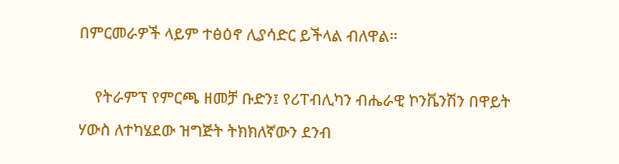በምርመራዎች ላይም ተፅዕኖ ሊያሳድር ይችላል ብለዋል።

    የትራምፕ የምርጫ ዘመቻ ቡድን፤ የሪፐብሊካን ብሔራዊ ኮንቬንሽን በዋይት ሃውስ ለተካሄደው ዝግጅት ትክክለኛውን ደንብ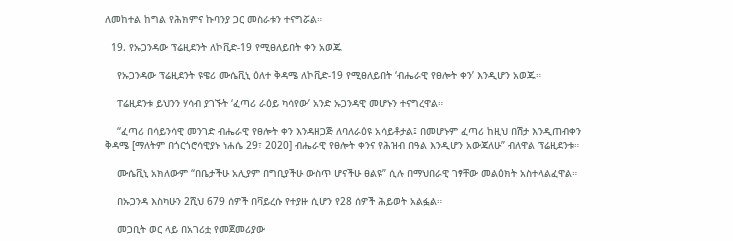ለመከተል ከግል የሕክምና ኩባንያ ጋር መስራቱን ተናግሯል።

  19. የኡጋንዳው ፕሬዚደንት ለኮቪድ-19 የሚፀለይበት ቀን አወጁ

    የኡጋንዳው ፕሬዚደንት ዩዌሪ ሙሴቪኒ ዕለተ ቅዳሜ ለኮቪድ-19 የሚፀለይበት ‘ብሔራዊ የፀሎት ቀን’ እንዲሆን አወጁ።

    ፐሬዚደንቱ ይህንን ሃሳብ ያገኙት ‘ፈጣሪ ራዕይ ካሳየው’ አንድ ኡጋንዳዊ መሆኑን ተናግረዋል።

    “ፈጣሪ በሳይንሳዊ መንገድ ብሔራዊ የፀሎት ቀን እንዳዘጋጅ ለባለራዕዩ አሳይቶታል፤ በመሆኑም ፈጣሪ ከዚህ በሽታ እንዲጠብቀን ቅዳሜ [ማለትም በጎርጎሮሳዊያኑ ነሐሴ 29፣ 2020] ብሔራዊ የፀሎት ቀንና የሕዝብ በዓል እንዲሆን አውጃለሁ” ብለዋል ፕሬዚደንቱ።

    ሙሴቪኒ አክለውም “በቤታችሁ አሊያም በግቢያችሁ ውስጥ ሆናችሁ ፀልዩ” ሲሉ በማህበራዊ ገፃቸው መልዕክት አስተላልፈዋል።

    በኡጋንዳ እስካሁን 2ሺህ 679 ሰዎች በቫይረሱ የተያዙ ሲሆን የ28 ሰዎች ሕይወት አልፏል።

    መጋቢት ወር ላይ በአገሪቷ የመጀመሪያው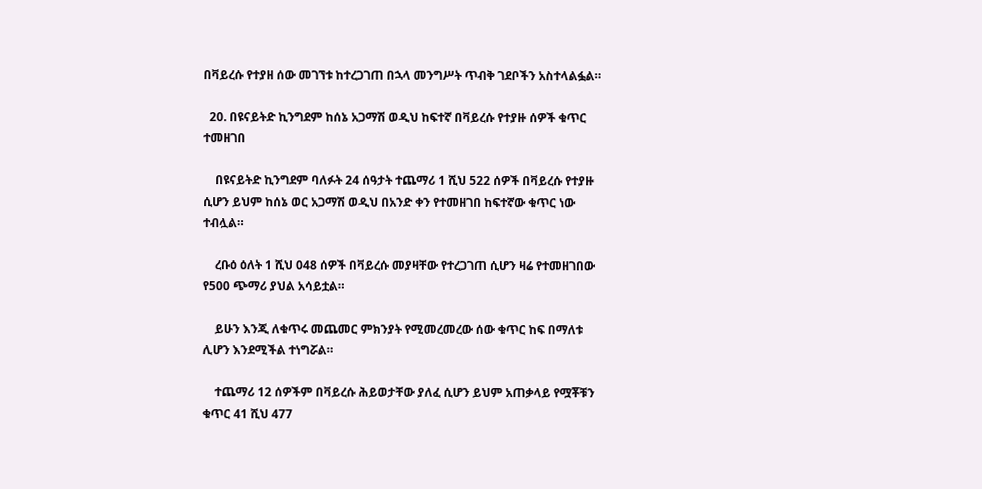በቫይረሱ የተያዘ ሰው መገኘቱ ከተረጋገጠ በኋላ መንግሥት ጥብቅ ገደቦችን አስተላልፏል።

  20. በዩናይትድ ኪንግደም ከሰኔ አጋማሽ ወዲህ ከፍተኛ በቫይረሱ የተያዙ ሰዎች ቁጥር ተመዘገበ

    በዩናይትድ ኪንግደም ባለፉት 24 ሰዓታት ተጨማሪ 1 ሺህ 522 ሰዎች በቫይረሱ የተያዙ ሲሆን ይህም ከሰኔ ወር አጋማሽ ወዲህ በአንድ ቀን የተመዘገበ ከፍተኛው ቁጥር ነው ተብሏል።

    ረቡዕ ዕለት 1 ሺህ 048 ሰዎች በቫይረሱ መያዛቸው የተረጋገጠ ሲሆን ዛሬ የተመዘገበው የ500 ጭማሪ ያህል አሳይቷል።

    ይሁን እንጂ ለቁጥሩ መጨመር ምክንያት የሚመረመረው ሰው ቁጥር ከፍ በማለቱ ሊሆን እንደሚችል ተነግሯል።

    ተጨማሪ 12 ሰዎችም በቫይረሱ ሕይወታቸው ያለፈ ሲሆን ይህም አጠቃላይ የሟቾቹን ቁጥር 41 ሺህ 477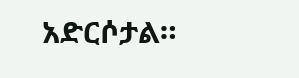አድርሶታል።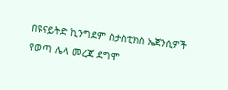በዩናይትድ ኪንግደም ስታስቲክስ ኤጀንሲዎች የወጣ ሌላ መረጃ ደግሞ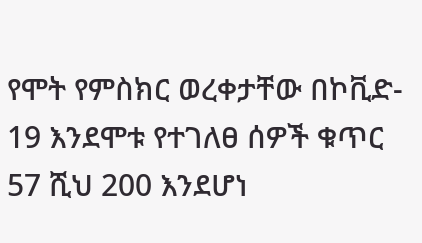የሞት የምስክር ወረቀታቸው በኮቪድ- 19 እንደሞቱ የተገለፀ ሰዎች ቁጥር 57 ሺህ 200 እንደሆነ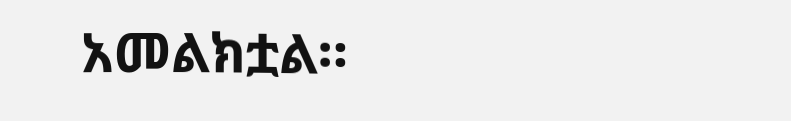አመልክቷል።